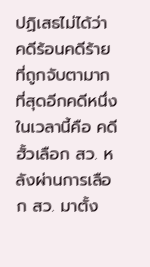ปฏิเสธไม่ได้ว่า คดีร้อนคดีร้าย ที่ถูกจับตามากที่สุดอีกคดีหนึ่งในเวลานี้คือ คดีฮั้วเลือก สว. หลังผ่านการเลือก สว. มาตั้ง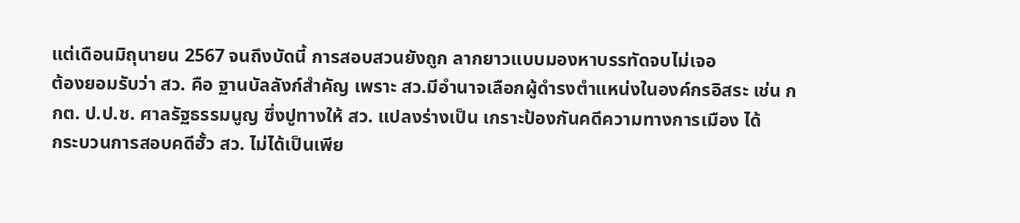แต่เดือนมิถุนายน 2567 จนถึงบัดนี้ การสอบสวนยังถูก ลากยาวแบบมองหาบรรทัดจบไม่เจอ
ต้องยอมรับว่า สว. คือ ฐานบัลลังก์สำคัญ เพราะ สว.มีอำนาจเลือกผู้ดำรงตำแหน่งในองค์กรอิสระ เช่น กกต. ป.ป.ช. ศาลรัฐธรรมนูญ ซึ่งปูทางให้ สว. แปลงร่างเป็น เกราะป้องกันคดีความทางการเมือง ได้
กระบวนการสอบคดีฮั้ว สว. ไม่ได้เป็นเพีย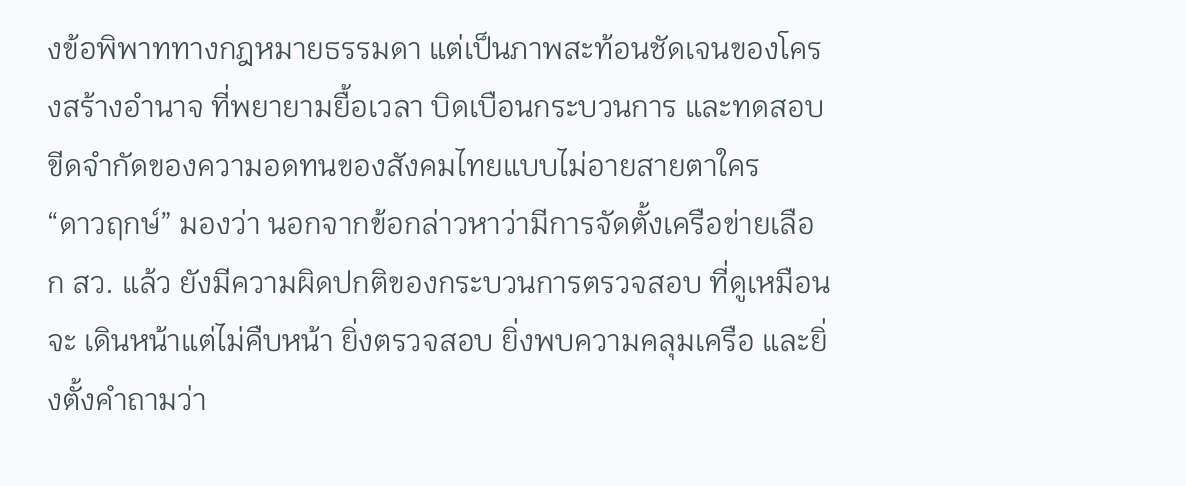งข้อพิพาททางกฎหมายธรรมดา แต่เป็นภาพสะท้อนชัดเจนของโครงสร้างอำนาจ ที่พยายามยื้อเวลา บิดเบือนกระบวนการ และทดสอบขีดจำกัดของความอดทนของสังคมไทยแบบไม่อายสายตาใคร
“ดาวฤกษ์” มองว่า นอกจากข้อกล่าวหาว่ามีการจัดตั้งเครือข่ายเลือก สว. แล้ว ยังมีความผิดปกติของกระบวนการตรวจสอบ ที่ดูเหมือนจะ เดินหน้าแต่ไม่คืบหน้า ยิ่งตรวจสอบ ยิ่งพบความคลุมเครือ และยิ่งตั้งคำถามว่า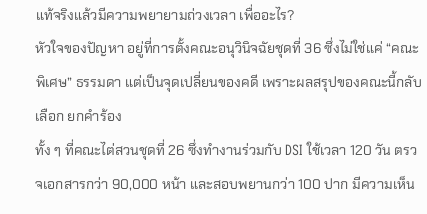แท้จริงแล้วมีความพยายามถ่วงเวลา เพื่ออะไร?
หัวใจของปัญหา อยู่ที่การตั้งคณะอนุวินิจฉัยชุดที่ 36 ซึ่งไม่ใช่แค่ “คณะพิเศษ” ธรรมดา แต่เป็นจุดเปลี่ยนของคดี เพราะผลสรุปของคณะนี้กลับเลือก ยกคำร้อง
ทั้ง ๆ ที่คณะไต่สวนชุดที่ 26 ซึ่งทำงานร่วมกับ DSI ใช้เวลา 120 วัน ตรวจเอกสารกว่า 90,000 หน้า และสอบพยานกว่า 100 ปาก มีความเห็น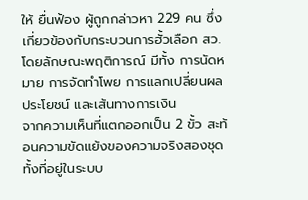ให้ ยื่นฟ้อง ผู้ถูกกล่าวหา 229 คน ซึ่งเกี่ยวข้องกับกระบวนการฮั้วเลือก สว. โดยลักษณะพฤติการณ์ มีทั้ง การนัดหมาย การจัดทำโพย การแลกเปลี่ยนผลประโยชน์ และเส้นทางการเงิน
จากความเห็นที่แตกออกเป็น 2 ขั้ว สะท้อนความขัดแย้งของความจริงสองชุด ทั้งที่อยู่ในระบบ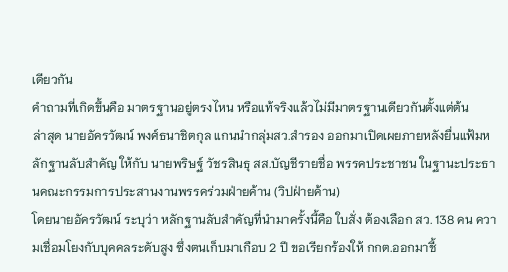เดียวกัน
คำถามที่เกิดขึ้นคือ มาตรฐานอยู่ตรงไหน หรือแท้จริงแล้วไม่มีมาตรฐานเดียวกันตั้งแต่ต้น
ล่าสุด นายอัครวัฒน์ พงศ์ธนาชิตกุล แกนนำกลุ่มสว.สำรอง ออกมาเปิดเผยภายหลังยื่นแฟ้มหลักฐานลับสำคัญ ให้กับ นายพริษฐ์ วัชรสินธุ สส.บัญชีรายชื่อ พรรคประชาชน ในฐานะประธานคณะกรรมการประสานงานพรรคร่วมฝ่ายค้าน (วิปฝ่ายค้าน)
โดยนายอัครวัฒน์ ระบุว่า หลักฐานลับสำคัญที่นำมาครั้งนี้คือ ใบสั่ง ต้องเลือก สว. 138 คน ความเชื่อมโยงกับบุคคลระดับสูง ซึ่งตนเก็บมาเกือบ 2 ปี ขอเรียกร้องให้ กกต.ออกมาชี้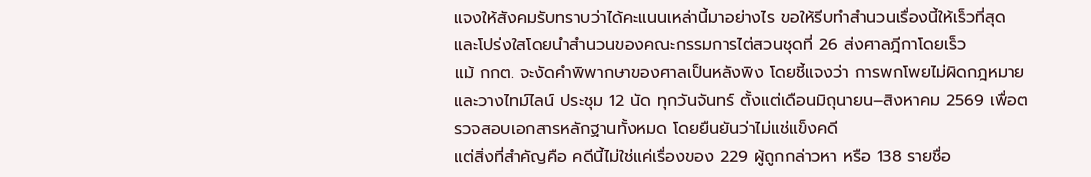แจงให้สังคมรับทราบว่าได้คะแนนเหล่านี้มาอย่างไร ขอให้รีบทำสำนวนเรื่องนี้ให้เร็วที่สุด และโปร่งใสโดยนำสำนวนของคณะกรรมการไต่สวนชุดที่ 26 ส่งศาลฎีกาโดยเร็ว
แม้ กกต. จะงัดคำพิพากษาของศาลเป็นหลังพิง โดยชี้แจงว่า การพกโพยไม่ผิดกฎหมาย และวางไทม์ไลน์ ประชุม 12 นัด ทุกวันจันทร์ ตั้งแต่เดือนมิถุนายน–สิงหาคม 2569 เพื่อตรวจสอบเอกสารหลักฐานทั้งหมด โดยยืนยันว่าไม่แช่แข็งคดี
แต่สิ่งที่สำคัญคือ คดีนี้ไม่ใช่แค่เรื่องของ 229 ผู้ถูกกล่าวหา หรือ 138 รายชื่อ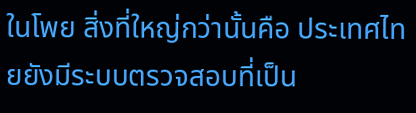ในโพย สิ่งที่ใหญ่กว่านั้นคือ ประเทศไทยยังมีระบบตรวจสอบที่เป็น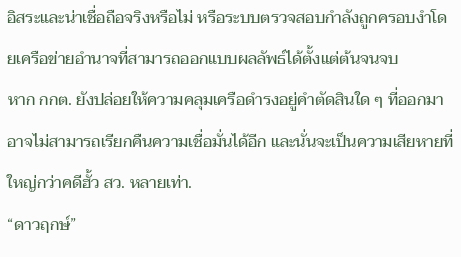อิสระและน่าเชื่อถือจริงหรือไม่ หรือระบบตรวจสอบกำลังถูกครอบงำโดยเครือข่ายอำนาจที่สามารถออกแบบผลลัพธ์ได้ตั้งแต่ต้นจนจบ
หาก กกต. ยังปล่อยให้ความคลุมเครือดำรงอยู่คำตัดสินใด ๆ ที่ออกมาอาจไม่สามารถเรียกคืนความเชื่อมั่นได้อีก และนั่นจะเป็นความเสียหายที่ใหญ่กว่าคดีฮั้ว สว. หลายเท่า.
“ดาวฤกษ์”